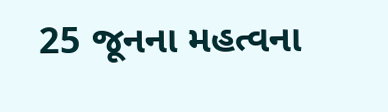25 જૂનના મહત્વના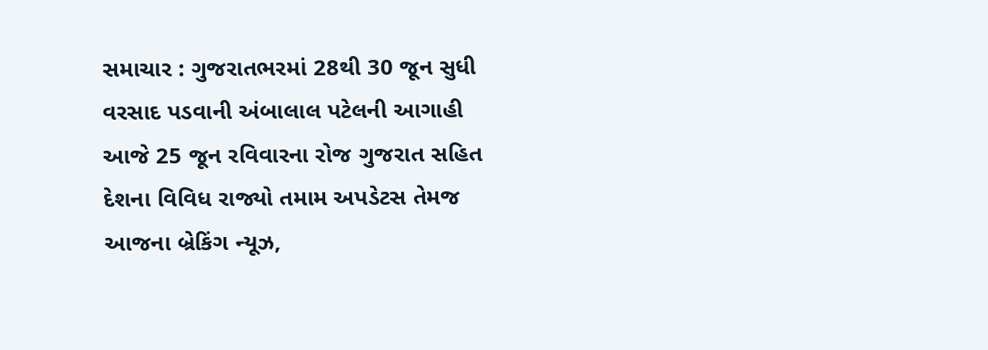સમાચાર : ગુજરાતભરમાં 28થી 30 જૂન સુધી વરસાદ પડવાની અંબાલાલ પટેલની આગાહી
આજે 25 જૂન રવિવારના રોજ ગુજરાત સહિત દેશના વિવિધ રાજ્યો તમામ અપડેટસ તેમજ આજના બ્રેકિંગ ન્યૂઝ,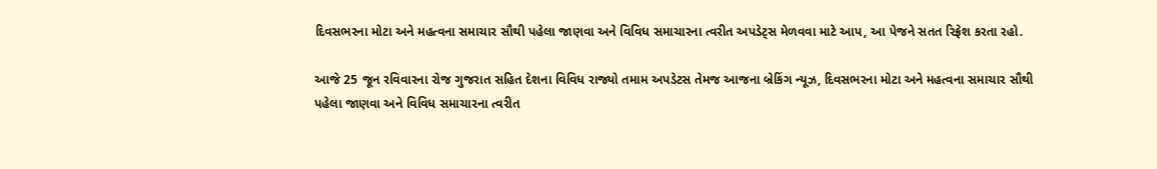દિવસભરના મોટા અને મહત્વના સમાચાર સૌથી પહેલા જાણવા અને વિવિધ સમાચારના ત્વરીત અપડેટ્સ મેળવવા માટે આપ, આ પેજને સતત રિફ્રેશ કરતા રહો.

આજે 25 જૂન રવિવારના રોજ ગુજરાત સહિત દેશના વિવિધ રાજ્યો તમામ અપડેટસ તેમજ આજના બ્રેકિંગ ન્યૂઝ, દિવસભરના મોટા અને મહત્વના સમાચાર સૌથી પહેલા જાણવા અને વિવિધ સમાચારના ત્વરીત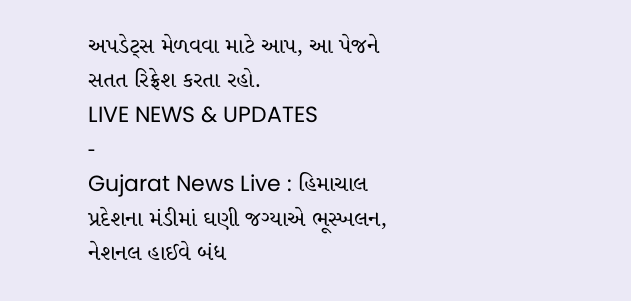અપડેટ્સ મેળવવા માટે આપ, આ પેજને સતત રિફ્રેશ કરતા રહો.
LIVE NEWS & UPDATES
-
Gujarat News Live : હિમાચાલ પ્રદેશના મંડીમાં ઘણી જગ્યાએ ભૂસ્ખલન, નેશનલ હાઈવે બંધ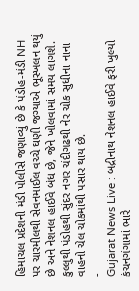હિમાચલ પ્રદેશની મંડી પોલીસે જણાવ્યું છે કે પંડોહ-મંડી NH પર ચારમીલથી સેવનમાઈલ વચ્ચે ઘણી જગ્યાએ ભૂસ્ખલન થયું છે અને નેશનલ હાઈવે બંધ છે, જેને ખોલવામાં સમય લાગશે. કુલ્લુથી પંડોહથી સુંદર નગર ચંદીગઢથી નેર ચોક સુધીના નાના વાહનો ચેલ ચોકમાંથી પસાર થાય છે.
-
Gujarat News Live : બદ્રીનાથ નેશનલ હાઈવે ફરી ખુલ્યો
કંચનગંગામાં ભારે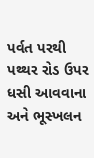પર્વત પરથી પથ્થર રોડ ઉપર ધસી આવવાના અને ભૂસ્ખલન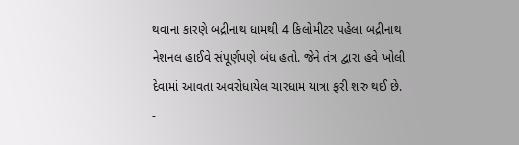થવાના કારણે બદ્રીનાથ ધામથી 4 કિલોમીટર પહેલા બદ્રીનાથ નેશનલ હાઈવે સંપૂર્ણપણે બંધ હતો. જેને તંત્ર દ્વારા હવે ખોલી દેવામાં આવતા અવરોધાયેલ ચારધામ યાત્રા ફરી શરુ થઈ છે.
-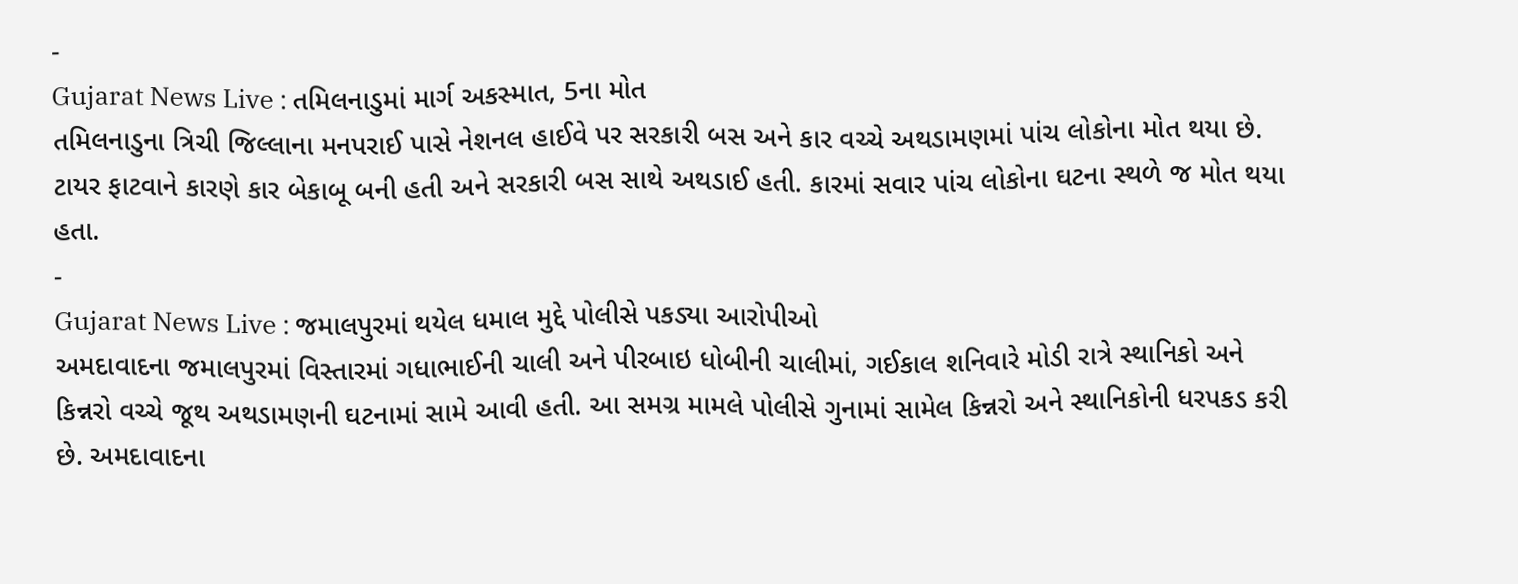-
Gujarat News Live : તમિલનાડુમાં માર્ગ અકસ્માત, 5ના મોત
તમિલનાડુના ત્રિચી જિલ્લાના મનપરાઈ પાસે નેશનલ હાઈવે પર સરકારી બસ અને કાર વચ્ચે અથડામણમાં પાંચ લોકોના મોત થયા છે. ટાયર ફાટવાને કારણે કાર બેકાબૂ બની હતી અને સરકારી બસ સાથે અથડાઈ હતી. કારમાં સવાર પાંચ લોકોના ઘટના સ્થળે જ મોત થયા હતા.
-
Gujarat News Live : જમાલપુરમાં થયેલ ધમાલ મુદ્દે પોલીસે પકડ્યા આરોપીઓ
અમદાવાદના જમાલપુરમાં વિસ્તારમાં ગધાભાઈની ચાલી અને પીરબાઇ ધોબીની ચાલીમાં, ગઈકાલ શનિવારે મોડી રાત્રે સ્થાનિકો અને કિન્નરો વચ્ચે જૂથ અથડામણની ઘટનામાં સામે આવી હતી. આ સમગ્ર મામલે પોલીસે ગુનામાં સામેલ કિન્નરો અને સ્થાનિકોની ધરપકડ કરી છે. અમદાવાદના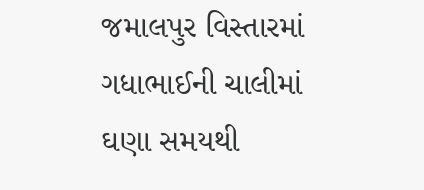જમાલપુર વિસ્તારમાં ગધાભાઈની ચાલીમાં ઘણા સમયથી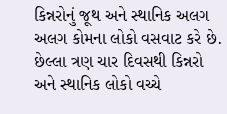કિન્નરોનું જૂથ અને સ્થાનિક અલગ અલગ કોમના લોકો વસવાટ કરે છે. છેલ્લા ત્રણ ચાર દિવસથી કિન્નરો અને સ્થાનિક લોકો વચ્ચે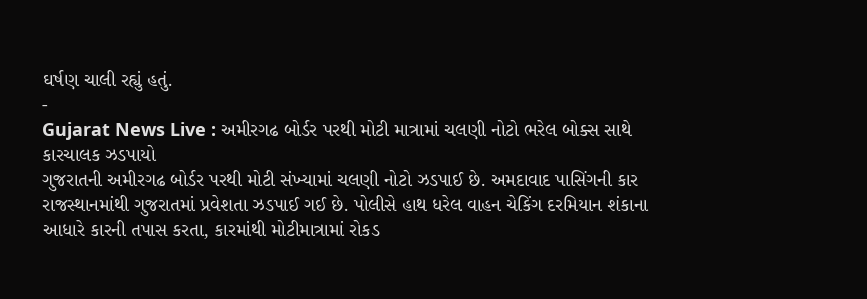ઘર્ષણ ચાલી રહ્યું હતું.
-
Gujarat News Live : અમીરગઢ બોર્ડર પરથી મોટી માત્રામાં ચલણી નોટો ભરેલ બોક્સ સાથે કારચાલક ઝડપાયો
ગુજરાતની અમીરગઢ બોર્ડર પરથી મોટી સંખ્યામાં ચલણી નોટો ઝડપાઈ છે. અમદાવાદ પાસિંગની કાર રાજસ્થાનમાંથી ગુજરાતમાં પ્રવેશતા ઝડપાઈ ગઈ છે. પોલીસે હાથ ધરેલ વાહન ચેકિંગ દરમિયાન શંકાના આધારે કારની તપાસ કરતા, કારમાંથી મોટીમાત્રામાં રોકડ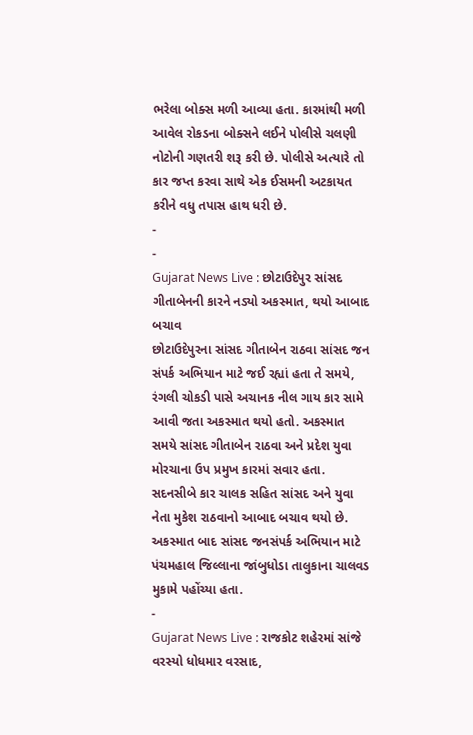ભરેલા બોક્સ મળી આવ્યા હતા. કારમાંથી મળી આવેલ રોકડના બોક્સને લઈને પોલીસે ચલણી નોટોની ગણતરી શરૂ કરી છે. પોલીસે અત્યારે તો કાર જપ્ત કરવા સાથે એક ઈસમની અટકાયત કરીને વધુ તપાસ હાથ ધરી છે.
-
-
Gujarat News Live : છોટાઉદેપુર સાંસદ ગીતાબેનની કારને નડ્યો અકસ્માત, થયો આબાદ બચાવ
છોટાઉદેપુરના સાંસદ ગીતાબેન રાઠવા સાંસદ જન સંપર્ક અભિયાન માટે જઈ રહ્યાં હતા તે સમયે, રંગલી ચોકડી પાસે અચાનક નીલ ગાય કાર સામે આવી જતા અકસ્માત થયો હતો. અકસ્માત સમયે સાંસદ ગીતાબેન રાઠવા અને પ્રદેશ યુવા મોરચાના ઉપ પ્રમુખ કારમાં સવાર હતા. સદનસીબે કાર ચાલક સહિત સાંસદ અને યુવા નેતા મુકેશ રાઠવાનો આબાદ બચાવ થયો છે. અકસ્માત બાદ સાંસદ જનસંપર્ક અભિયાન માટે પંચમહાલ જિલ્લાના જાંબુધોડા તાલુકાના ચાલવડ મુકામે પહોંચ્યા હતા.
-
Gujarat News Live : રાજકોટ શહેરમાં સાંજે વરસ્યો ધોધમાર વરસાદ,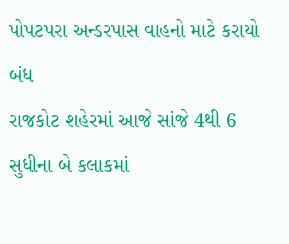પોપટપરા અન્ડરપાસ વાહનો માટે કરાયો બંધ
રાજકોટ શહેરમાં આજે સાંજે 4થી 6 સુધીના બે કલાકમાં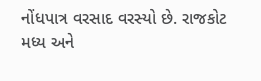નોંધપાત્ર વરસાદ વરસ્યો છે. રાજકોટ મધ્ય અને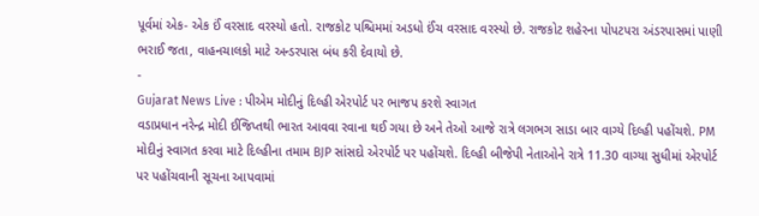પૂર્વમાં એક- એક ઈં વરસાદ વરસ્યો હતો. રાજકોટ પશ્ચિમમાં અડધો ઈંચ વરસાદ વરસ્યો છે. રાજકોટ શહેરના પોપટપરા અંડરપાસમાં પાણી ભરાઈ જતા, વાહનચાલકો માટે અન્ડરપાસ બંધ કરી દેવાયો છે.
-
Gujarat News Live : પીએમ મોદીનું દિલ્હી એરપોર્ટ પર ભાજપ કરશે સ્વાગત
વડાપ્રધાન નરેન્દ્ર મોદી ઈજિપ્તથી ભારત આવવા રવાના થઈ ગયા છે અને તેઓ આજે રાત્રે લગભગ સાડા બાર વાગ્યે દિલ્હી પહોંચશે. PM મોદીનું સ્વાગત કરવા માટે દિલ્હીના તમામ BJP સાંસદો એરપોર્ટ પર પહોંચશે. દિલ્હી બીજેપી નેતાઓને રાત્રે 11.30 વાગ્યા સુધીમાં એરપોર્ટ પર પહોંચવાની સૂચના આપવામાં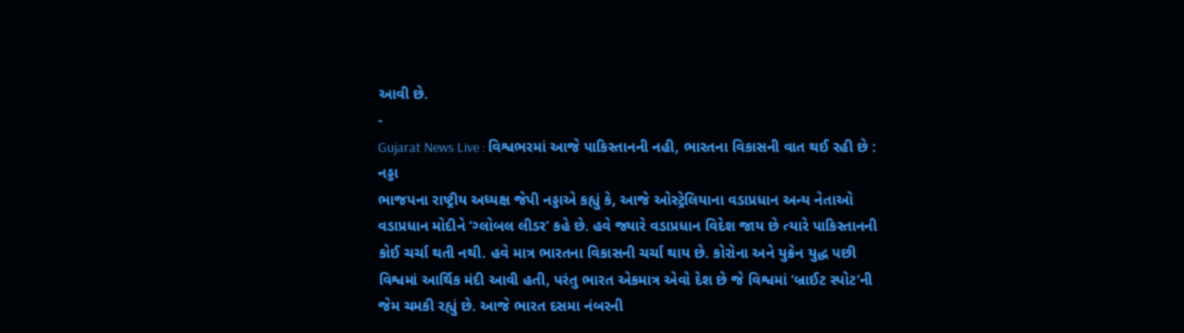આવી છે.
-
Gujarat News Live : વિશ્વભરમાં આજે પાકિસ્તાનની નહી, ભારતના વિકાસની વાત થઈ રહી છે : નડ્ડા
ભાજપના રાષ્ટ્રીય અધ્યક્ષ જેપી નડ્ડાએ કહ્યું કે, આજે ઓસ્ટ્રેલિયાના વડાપ્રધાન અન્ય નેતાઓ વડાપ્રધાન મોદીને ‘ગ્લોબલ લીડર’ કહે છે. હવે જ્યારે વડાપ્રધાન વિદેશ જાય છે ત્યારે પાકિસ્તાનની કોઈ ચર્ચા થતી નથી. હવે માત્ર ભારતના વિકાસની ચર્ચા થાય છે. કોરોના અને યુક્રેન યુદ્ધ પછી વિશ્વમાં આર્થિક મંદી આવી હતી, પરંતુ ભારત એકમાત્ર એવો દેશ છે જે વિશ્વમાં ‘બ્રાઈટ સ્પોટ’ની જેમ ચમકી રહ્યું છે. આજે ભારત દસમા નંબરની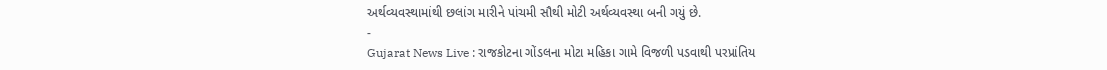અર્થવ્યવસ્થામાંથી છલાંગ મારીને પાંચમી સૌથી મોટી અર્થવ્યવસ્થા બની ગયું છે.
-
Gujarat News Live : રાજકોટના ગોંડલના મોટા મહિકા ગામે વિજળી પડવાથી પરપ્રાંતિય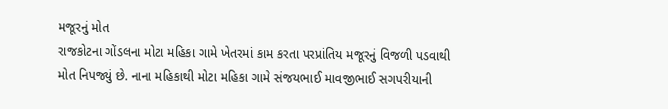મજૂરનું મોત
રાજકોટના ગોંડલના મોટા મહિકા ગામે ખેતરમાં કામ કરતા પરપ્રાંતિય મજૂરનું વિજળી પડવાથી મોત નિપજ્યું છે. નાના મહિકાથી મોટા મહિકા ગામે સંજયભાઈ માવજીભાઈ સગપરીયાની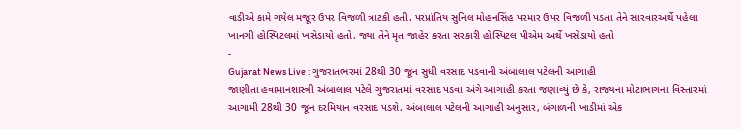વાડીએ કામે ગયેલ મજૂર ઉપર વિજળી ત્રાટકી હતી. પરપ્રાંતિય સુનિલ મોહનસિંહ પરમાર ઉપર વિજળી પડતા તેને સારવારઅર્થે પહેલા ખાનગી હોસ્પિટલમાં ખસેડાયો હતો. જ્યા તેને મૃત જાહેર કરતા સરકારી હોસ્પિટલ પીએમ અર્થે ખસેડાયો હતો
-
Gujarat News Live : ગુજરાતભરમાં 28થી 30 જૂન સુધી વરસાદ પડવાની અંબાલાલ પટેલની આગાહી
જાણીતા હવામાનશાસ્ત્રી અંબાલાલ પટેલે ગુજરાતમાં વરસાદ પડવા અંગે આગાહી કરતા જણાવ્યું છે કે, રાજ્યના મોટાભાગના વિસ્તારમાં આગામી 28થી 30 જૂન દરમિયાન વરસાદ પડશે. અંબાલાલ પટેલની આગાહી અનુસાર, બંગાળની ખાડીમાં એક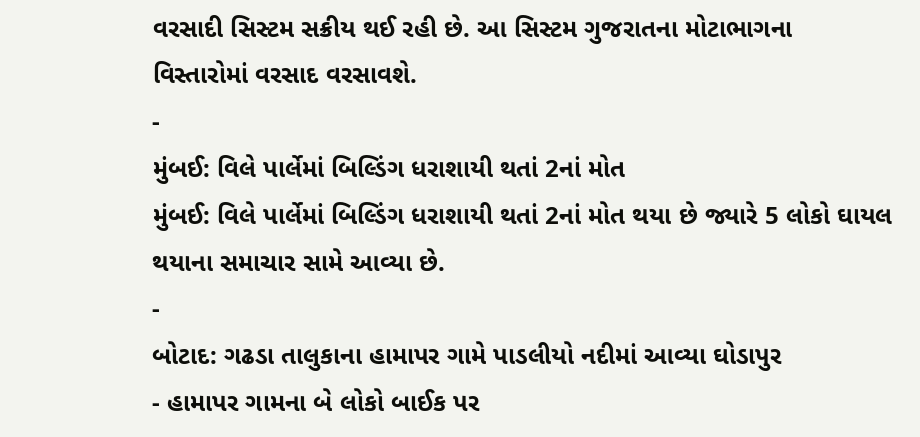વરસાદી સિસ્ટમ સક્રીય થઈ રહી છે. આ સિસ્ટમ ગુજરાતના મોટાભાગના વિસ્તારોમાં વરસાદ વરસાવશે.
-
મુંબઈ: વિલે પાર્લેમાં બિલ્ડિંગ ધરાશાયી થતાં 2નાં મોત
મુંબઈ: વિલે પાર્લેમાં બિલ્ડિંગ ધરાશાયી થતાં 2નાં મોત થયા છે જ્યારે 5 લોકો ઘાયલ થયાના સમાચાર સામે આવ્યા છે.
-
બોટાદ: ગઢડા તાલુકાના હામાપર ગામે પાડલીયો નદીમાં આવ્યા ઘોડાપુર
- હામાપર ગામના બે લોકો બાઈક પર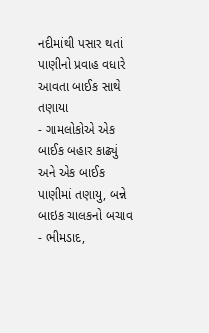નદીમાંથી પસાર થતાં પાણીનો પ્રવાહ વધારે આવતા બાઈક સાથે તણાયા
- ગામલોકોએ એક બાઈક બહાર કાઢ્યું અને એક બાઈક પાણીમાં તણાયુ, બન્ને બાઇક ચાલકનો બચાવ
- ભીમડાદ,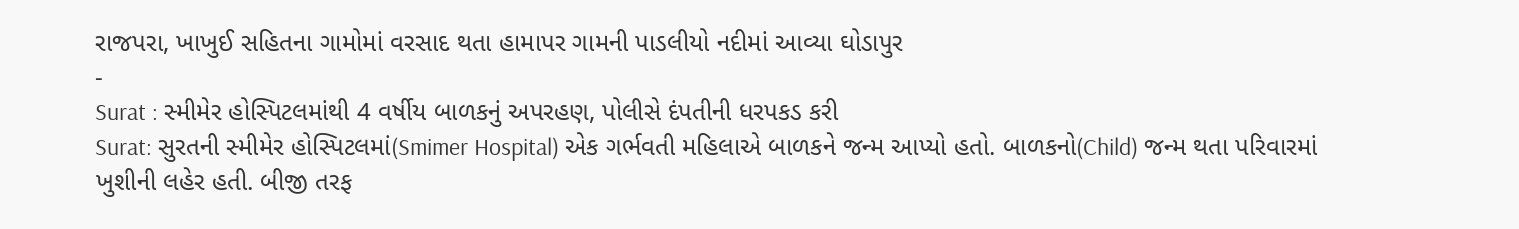રાજપરા, ખાખુઈ સહિતના ગામોમાં વરસાદ થતા હામાપર ગામની પાડલીયો નદીમાં આવ્યા ઘોડાપુર
-
Surat : સ્મીમેર હોસ્પિટલમાંથી 4 વર્ષીય બાળકનું અપરહણ, પોલીસે દંપતીની ધરપકડ કરી
Surat: સુરતની સ્મીમેર હોસ્પિટલમાં(Smimer Hospital) એક ગર્ભવતી મહિલાએ બાળકને જન્મ આપ્યો હતો. બાળકનો(Child) જન્મ થતા પરિવારમાં ખુશીની લહેર હતી. બીજી તરફ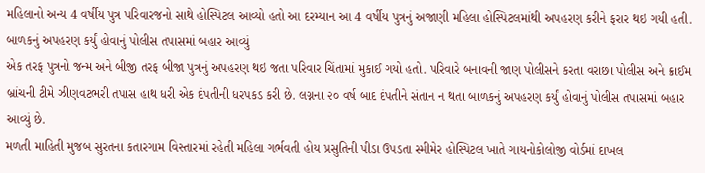મહિલાનો અન્ય 4 વર્ષીય પુત્ર પરિવારજનો સાથે હોસ્પિટલ આવ્યો હતો આ દરમ્યાન આ 4 વર્ષીય પુત્રનું અજાણી મહિલા હોસ્પિટલમાંથી અપહરણ કરીને ફરાર થઇ ગયી હતી.
બાળકનું અપહરણ કર્યું હોવાનું પોલીસ તપાસમાં બહાર આવ્યું
એક તરફ પુત્રનો જન્મ અને બીજી તરફ બીજા પુત્રનું અપહરણ થઇ જતા પરિવાર ચિંતામાં મુકાઈ ગયો હતો. પરિવારે બનાવની જાણ પોલીસને કરતા વરાછા પોલીસ અને ક્રાઈમ બ્રાંચની ટીમે ઝીણવટભરી તપાસ હાથ ધરી એક દંપતીની ધરપકડ કરી છે. લગ્નના ૨૦ વર્ષ બાદ દંપતીને સંતાન ન થતા બાળકનું અપહરણ કર્યું હોવાનું પોલીસ તપાસમાં બહાર આવ્યું છે.
મળતી માહિતી મુજબ સુરતના કતારગામ વિસ્તારમાં રહેતી મહિલા ગર્ભવતી હોય પ્રસુતિની પીડા ઉપડતા સ્મીમેર હોસ્પિટલ ખાતે ગાયનોકોલોજી વોર્ડમાં દાખલ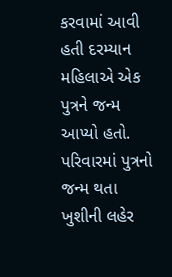કરવામાં આવી હતી દરમ્યાન મહિલાએ એક પુત્રને જન્મ આપ્યો હતો. પરિવારમાં પુત્રનો જન્મ થતા ખુશીની લહેર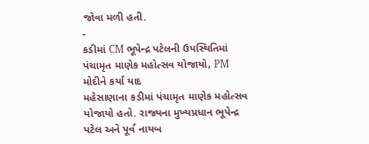જોવા મળી હતી.
-
કડીમાં CM ભૂપેન્દ્ર પટેલની ઉપસ્થિતિમાં પંચામૃત માણેક મહોત્સવ યોજાયો, PM મોદીને કર્યા યાદ
મહેસાણાના કડીમાં પંચામૃત માણેક મહોત્સવ યોજાયો હતો. રાજ્યના મુખ્યપ્રધાન ભૂપેન્દ્ર પટેલ અને પૂર્વ નાયબ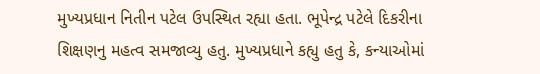મુખ્યપ્રધાન નિતીન પટેલ ઉપસ્થિત રહ્યા હતા. ભૂપેન્દ્ર પટેલે દિકરીના શિક્ષણનુ મહત્વ સમજાવ્યુ હતુ. મુખ્યપ્રધાને કહ્યુ હતુ કે, કન્યાઓમાં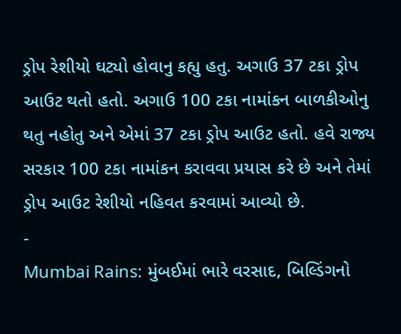ડ્રોપ રેશીયો ઘટ્યો હોવાનુ કહ્યુ હતુ. અગાઉ 37 ટકા ડ્રોપ આઉટ થતો હતો. અગાઉ 100 ટકા નામાંકન બાળકીઓનુ થતુ નહોતુ અને એમાં 37 ટકા ડ્રોપ આઉટ હતો. હવે રાજ્ય સરકાર 100 ટકા નામાંકન કરાવવા પ્રયાસ કરે છે અને તેમાં ડ્રોપ આઉટ રેશીયો નહિવત કરવામાં આવ્યો છે.
-
Mumbai Rains: મુંબઈમાં ભારે વરસાદ, બિલ્ડિંગનો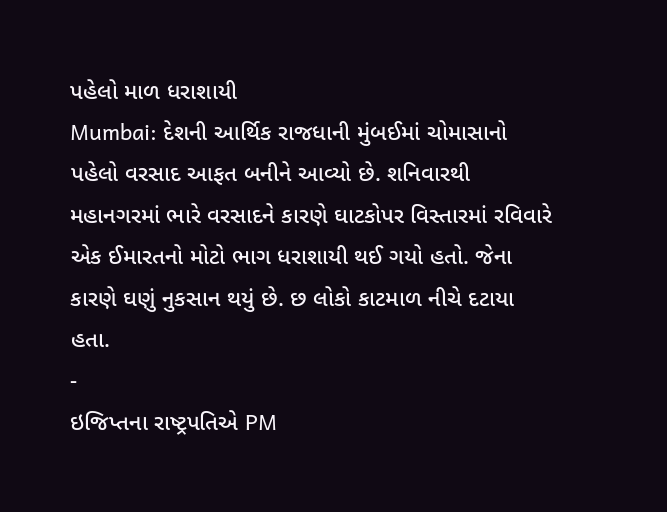પહેલો માળ ધરાશાયી
Mumbai: દેશની આર્થિક રાજધાની મુંબઈમાં ચોમાસાનો પહેલો વરસાદ આફત બનીને આવ્યો છે. શનિવારથી મહાનગરમાં ભારે વરસાદને કારણે ઘાટકોપર વિસ્તારમાં રવિવારે એક ઈમારતનો મોટો ભાગ ધરાશાયી થઈ ગયો હતો. જેના કારણે ઘણું નુકસાન થયું છે. છ લોકો કાટમાળ નીચે દટાયા હતા.
-
ઇજિપ્તના રાષ્ટ્રપતિએ PM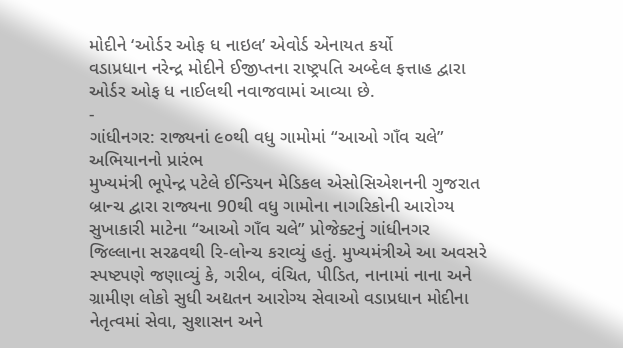મોદીને ‘ઓર્ડર ઓફ ધ નાઇલ’ એવોર્ડ એનાયત કર્યો
વડાપ્રધાન નરેન્દ્ર મોદીને ઈજીપ્તના રાષ્ટ્રપતિ અબ્દેલ ફત્તાહ દ્વારા ઓર્ડર ઓફ ધ નાઈલથી નવાજવામાં આવ્યા છે.
-
ગાંધીનગર: રાજ્યનાં ૯૦થી વધુ ગામોમાં “આઓ ગાઁવ ચલે” અભિયાનનો પ્રારંભ
મુખ્યમંત્રી ભૂપેન્દ્ર પટેલે ઈન્ડિયન મેડિકલ એસોસિએશનની ગુજરાત બ્રાન્ચ દ્વારા રાજ્યના 90થી વધુ ગામોના નાગરિકોની આરોગ્ય સુખાકારી માટેના “આઓ ગાઁવ ચલે” પ્રોજેક્ટનું ગાંધીનગર જિલ્લાના સરઢવથી રિ-લોન્ચ કરાવ્યું હતું. મુખ્યમંત્રીએ આ અવસરે સ્પષ્ટપણે જણાવ્યું કે, ગરીબ, વંચિત, પીડિત, નાનામાં નાના અને ગ્રામીણ લોકો સુધી અદ્યતન આરોગ્ય સેવાઓ વડાપ્રધાન મોદીના નેતૃત્વમાં સેવા, સુશાસન અને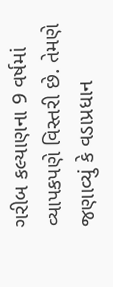ગરીબ કલ્યાણના 9 વર્ષમાં વ્યાપકપણે વિસ્તરી છે. તેમણે જણાવ્યું કે વડાપ્રધાન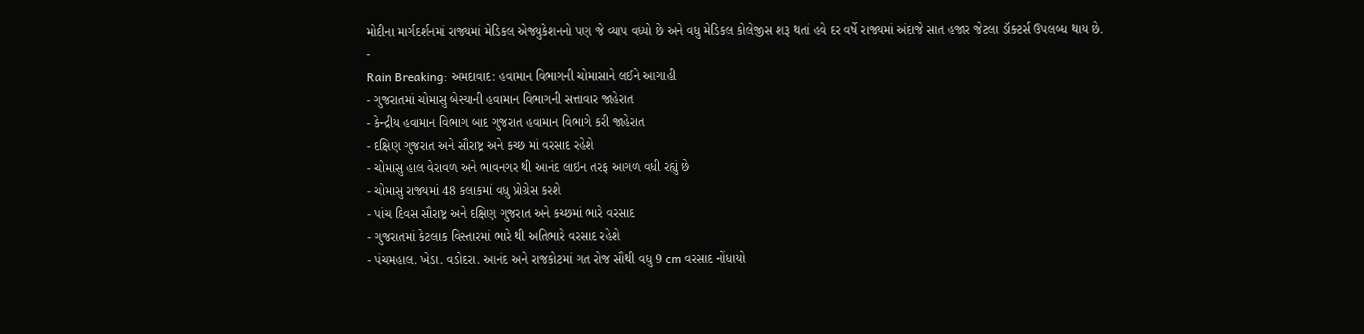મોદીના માર્ગદર્શનમાં રાજ્યમાં મેડિકલ એજ્યુકેશનનો પણ જે વ્યાપ વધ્યો છે અને વધુ મેડિકલ કોલેજીસ શરૂ થતાં હવે દર વર્ષે રાજ્યમાં અંદાજે સાત હજાર જેટલા ડૉક્ટર્સ ઉપલબ્ધ થાય છે.
-
Rain Breaking: અમદાવાદ: હવામાન વિભાગની ચોમાસાને લઈને આગાહી
- ગુજરાતમાં ચોમાસુ બેસ્યાની હવામાન વિભાગની સત્તાવાર જાહેરાત
- કેન્દ્રીય હવામાન વિભાગ બાદ ગુજરાત હવામાન વિભાગે કરી જાહેરાત
- દક્ષિણ ગુજરાત અને સૌરાષ્ટ્ર અને કચ્છ માં વરસાદ રહેશે
- ચોમાસુ હાલ વેરાવળ અને ભાવનગર થી આનંદ લાઇન તરફ આગળ વધી રહ્યું છે
- ચોમાસુ રાજ્યમાં 48 કલાકમાં વધુ પ્રોગ્રેસ કરશે
- પાંચ દિવસ સૌરાષ્ટ્ર અને દક્ષિણ ગુજરાત અને કચ્છમાં ભારે વરસાદ
- ગુજરાતમાં કેટલાક વિસ્તારમાં ભારે થી અતિભારે વરસાદ રહેશે
- પંચમહાલ. ખેડા. વડોદરા. આનંદ અને રાજકોટમાં ગત રોજ સૌથી વધુ 9 cm વરસાદ નોંધાયો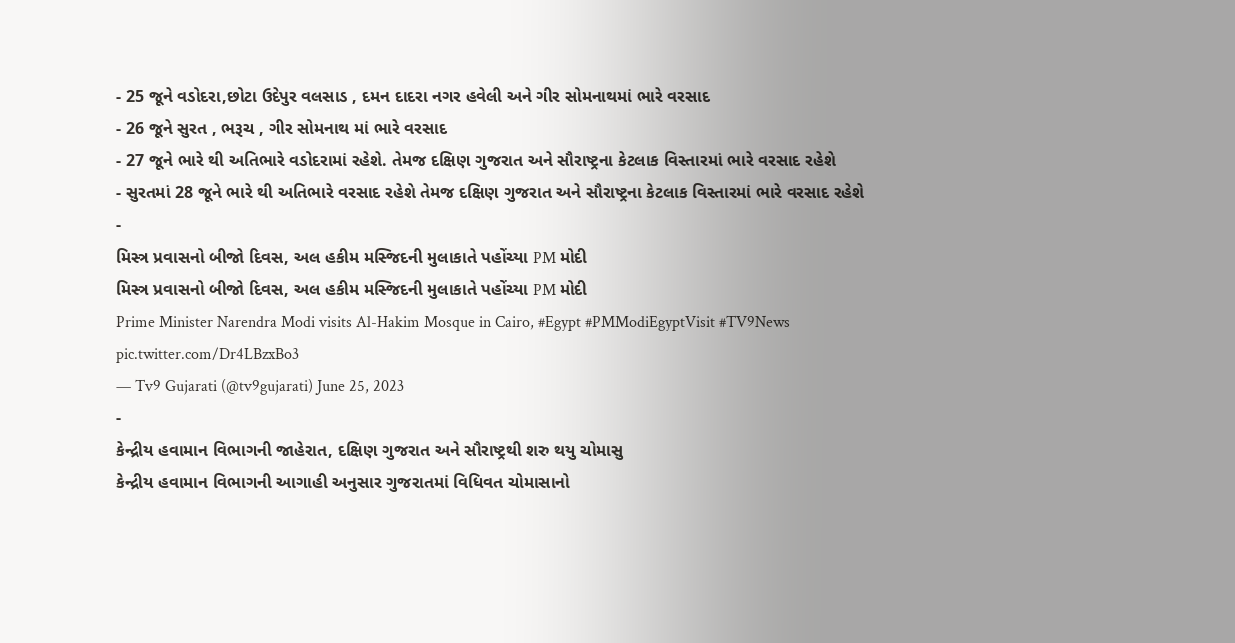- 25 જૂને વડોદરા,છોટા ઉદેપુર વલસાડ , દમન દાદરા નગર હવેલી અને ગીર સોમનાથમાં ભારે વરસાદ
- 26 જૂને સુરત , ભરૂચ , ગીર સોમનાથ માં ભારે વરસાદ
- 27 જૂને ભારે થી અતિભારે વડોદરામાં રહેશે. તેમજ દક્ષિણ ગુજરાત અને સૌરાષ્ટ્રના કેટલાક વિસ્તારમાં ભારે વરસાદ રહેશે
- સુરતમાં 28 જૂને ભારે થી અતિભારે વરસાદ રહેશે તેમજ દક્ષિણ ગુજરાત અને સૌરાષ્ટ્રના કેટલાક વિસ્તારમાં ભારે વરસાદ રહેશે
-
મિસ્ત્ર પ્રવાસનો બીજો દિવસ, અલ હકીમ મસ્જિદની મુલાકાતે પહોંચ્યા PM મોદી
મિસ્ત્ર પ્રવાસનો બીજો દિવસ, અલ હકીમ મસ્જિદની મુલાકાતે પહોંચ્યા PM મોદી
Prime Minister Narendra Modi visits Al-Hakim Mosque in Cairo, #Egypt #PMModiEgyptVisit #TV9News pic.twitter.com/Dr4LBzxBo3
— Tv9 Gujarati (@tv9gujarati) June 25, 2023
-
કેન્દ્રીય હવામાન વિભાગની જાહેરાત, દક્ષિણ ગુજરાત અને સૌરાષ્ટ્રથી શરુ થયુ ચોમાસુ
કેન્દ્રીય હવામાન વિભાગની આગાહી અનુસાર ગુજરાતમાં વિધિવત ચોમાસાનો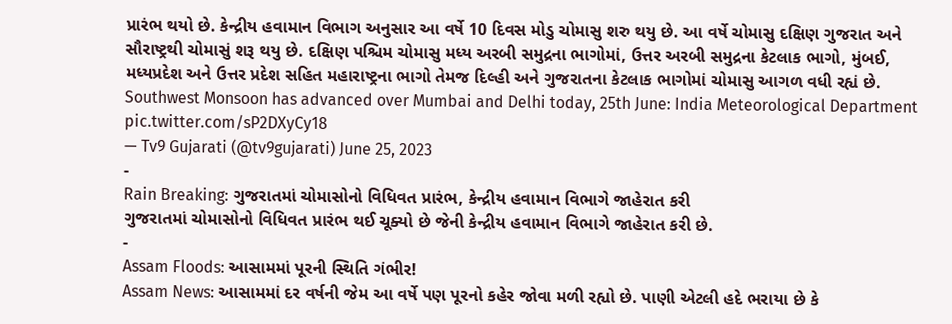પ્રારંભ થયો છે. કેન્દ્રીય હવામાન વિભાગ અનુસાર આ વર્ષે 10 દિવસ મોડુ ચોમાસુ શરુ થયુ છે. આ વર્ષે ચોમાસુ દક્ષિણ ગુજરાત અને સૌરાષ્ટ્રથી ચોમાસું શરૂ થયુ છે. દક્ષિણ પશ્ચિમ ચોમાસુ મધ્ય અરબી સમુદ્રના ભાગોમાં, ઉત્તર અરબી સમુદ્રના કેટલાક ભાગો, મુંબઈ, મધ્યપ્રદેશ અને ઉત્તર પ્રદેશ સહિત મહારાષ્ટ્રના ભાગો તેમજ દિલ્હી અને ગુજરાતના કેટલાક ભાગોમાં ચોમાસુ આગળ વધી રહ્યં છે.
Southwest Monsoon has advanced over Mumbai and Delhi today, 25th June: India Meteorological Department pic.twitter.com/sP2DXyCy18
— Tv9 Gujarati (@tv9gujarati) June 25, 2023
-
Rain Breaking: ગુજરાતમાં ચોમાસોનો વિધિવત પ્રારંભ, કેન્દ્રીય હવામાન વિભાગે જાહેરાત કરી
ગુજરાતમાં ચોમાસોનો વિધિવત પ્રારંભ થઈ ચૂક્યો છે જેની કેન્દ્રીય હવામાન વિભાગે જાહેરાત કરી છે.
-
Assam Floods: આસામમાં પૂરની સ્થિતિ ગંભીર!
Assam News: આસામમાં દર વર્ષની જેમ આ વર્ષે પણ પૂરનો કહેર જોવા મળી રહ્યો છે. પાણી એટલી હદે ભરાયા છે કે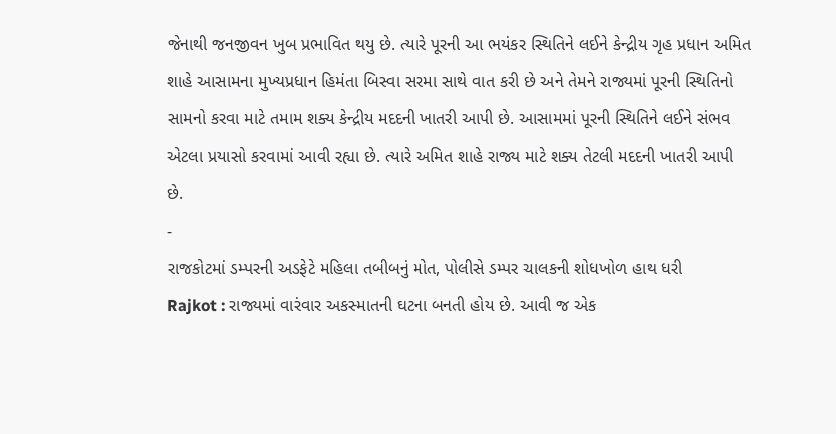જેનાથી જનજીવન ખુબ પ્રભાવિત થયુ છે. ત્યારે પૂરની આ ભયંકર સ્થિતિને લઈને કેન્દ્રીય ગૃહ પ્રધાન અમિત શાહે આસામના મુખ્યપ્રધાન હિમંતા બિસ્વા સરમા સાથે વાત કરી છે અને તેમને રાજ્યમાં પૂરની સ્થિતિનો સામનો કરવા માટે તમામ શક્ય કેન્દ્રીય મદદની ખાતરી આપી છે. આસામમાં પૂરની સ્થિતિને લઈને સંભવ એટલા પ્રયાસો કરવામાં આવી રહ્યા છે. ત્યારે અમિત શાહે રાજ્ય માટે શક્ય તેટલી મદદની ખાતરી આપી છે.
-
રાજકોટમાં ડમ્પરની અડફેટે મહિલા તબીબનું મોત, પોલીસે ડમ્પર ચાલકની શોધખોળ હાથ ધરી
Rajkot : રાજ્યમાં વારંવાર અકસ્માતની ઘટના બનતી હોય છે. આવી જ એક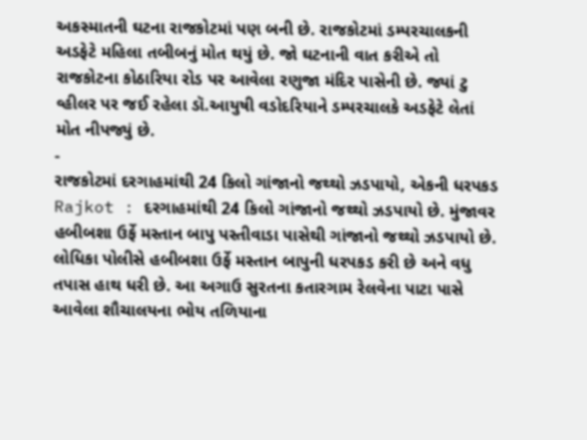અકસ્માતની ઘટના રાજકોટમાં પણ બની છે. રાજકોટમાં ડમ્પરચાલકની અડફેટે મહિલા તબીબનું મોત થયું છે. જો ઘટનાની વાત કરીએ તો રાજકોટના કોઠારિયા રોડ પર આવેલા રણુજા મંદિર પાસેની છે. જ્યાં ટુ વ્હીલર પર જઈ રહેલા ડૉ.આયુષી વડોદરિયાને ડમ્પરચાલકે અડફેટે લેતાં મોત નીપજ્યું છે.
-
રાજકોટમાં દરગાહમાંથી 24 કિલો ગાંજાનો જથ્થો ઝડપાયો, એકની ધરપકડ
Rajkot : દરગાહમાંથી 24 કિલો ગાંજાનો જથ્થો ઝડપાયો છે. મુંજાવર હબીબશા ઉર્ફે મસ્તાન બાપુ પસ્તીવાડા પાસેથી ગાંજાનો જથ્થો ઝડપાયો છે. લોધિકા પોલીસે હબીબશા ઉર્ફે મસ્તાન બાપુની ધરપકડ કરી છે અને વધુ તપાસ હાથ ધરી છે. આ અગાઉ સુરતના કતારગામ રેલવેના પાટા પાસે આવેલા શૌચાલયના ભોય તળિયાના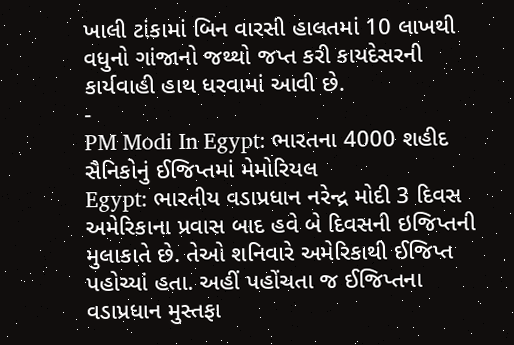ખાલી ટાંકામાં બિન વારસી હાલતમાં 10 લાખથી વધુનો ગાંજાનો જથ્થો જપ્ત કરી કાયદેસરની કાર્યવાહી હાથ ધરવામાં આવી છે.
-
PM Modi In Egypt: ભારતના 4000 શહીદ સૈનિકોનું ઈજિપ્તમાં મેમોરિયલ
Egypt: ભારતીય વડાપ્રધાન નરેન્દ્ર મોદી 3 દિવસ અમેરિકાના પ્રવાસ બાદ હવે બે દિવસની ઇજિપ્તની મુલાકાતે છે. તેઓ શનિવારે અમેરિકાથી ઈજિપ્ત પહોચ્યાં હતા. અહીં પહોંચતા જ ઈજિપ્તના વડાપ્રધાન મુસ્તફા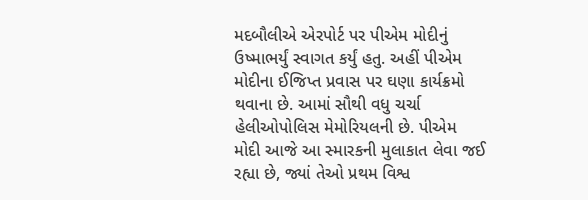મદબૌલીએ એરપોર્ટ પર પીએમ મોદીનું ઉષ્માભર્યું સ્વાગત કર્યું હતુ. અહીં પીએમ મોદીના ઈજિપ્ત પ્રવાસ પર ઘણા કાર્યક્રમો થવાના છે. આમાં સૌથી વધુ ચર્ચા હેલીઓપોલિસ મેમોરિયલની છે. પીએમ મોદી આજે આ સ્મારકની મુલાકાત લેવા જઈ રહ્યા છે, જ્યાં તેઓ પ્રથમ વિશ્વ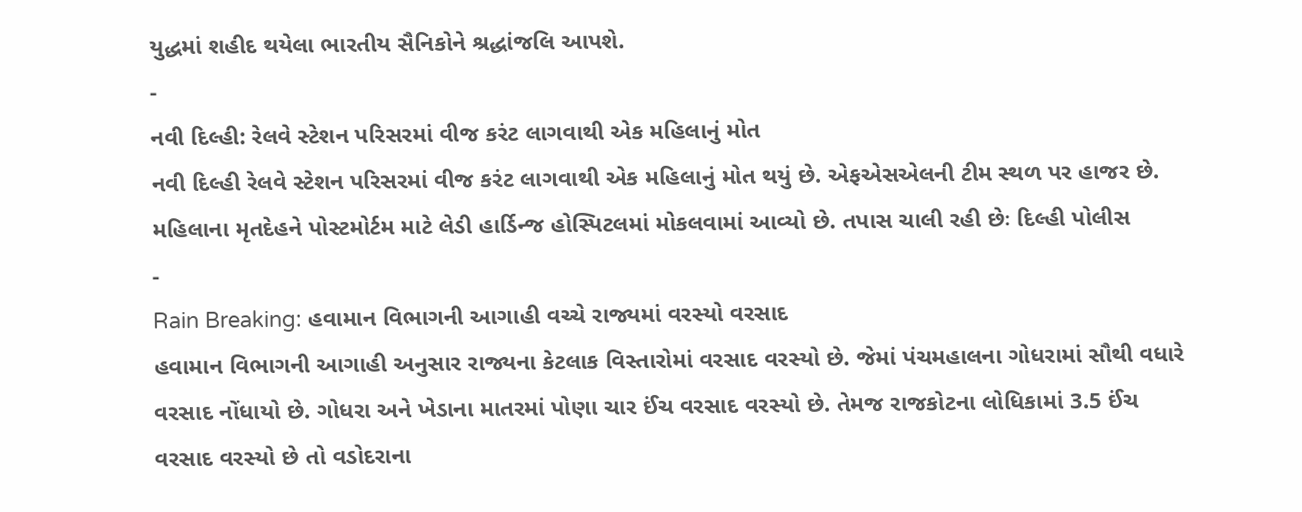યુદ્ધમાં શહીદ થયેલા ભારતીય સૈનિકોને શ્રદ્ધાંજલિ આપશે.
-
નવી દિલ્હી: રેલવે સ્ટેશન પરિસરમાં વીજ કરંટ લાગવાથી એક મહિલાનું મોત
નવી દિલ્હી રેલવે સ્ટેશન પરિસરમાં વીજ કરંટ લાગવાથી એક મહિલાનું મોત થયું છે. એફએસએલની ટીમ સ્થળ પર હાજર છે. મહિલાના મૃતદેહને પોસ્ટમોર્ટમ માટે લેડી હાર્ડિન્જ હોસ્પિટલમાં મોકલવામાં આવ્યો છે. તપાસ ચાલી રહી છેઃ દિલ્હી પોલીસ
-
Rain Breaking: હવામાન વિભાગની આગાહી વચ્ચે રાજ્યમાં વરસ્યો વરસાદ
હવામાન વિભાગની આગાહી અનુસાર રાજ્યના કેટલાક વિસ્તારોમાં વરસાદ વરસ્યો છે. જેમાં પંચમહાલના ગોધરામાં સૌથી વધારે વરસાદ નોંધાયો છે. ગોધરા અને ખેડાના માતરમાં પોણા ચાર ઈંચ વરસાદ વરસ્યો છે. તેમજ રાજકોટના લોધિકામાં 3.5 ઈંચ વરસાદ વરસ્યો છે તો વડોદરાના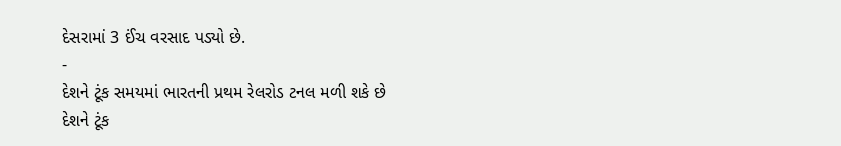દેસરામાં 3 ઈંચ વરસાદ પડ્યો છે.
-
દેશને ટૂંક સમયમાં ભારતની પ્રથમ રેલરોડ ટનલ મળી શકે છે
દેશને ટૂંક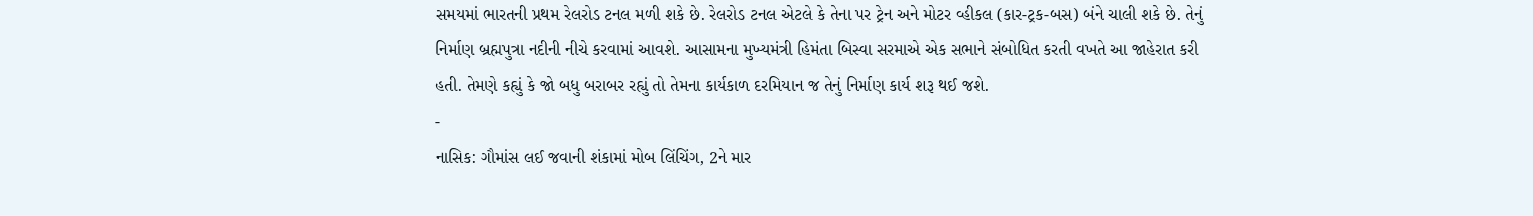સમયમાં ભારતની પ્રથમ રેલરોડ ટનલ મળી શકે છે. રેલરોડ ટનલ એટલે કે તેના પર ટ્રેન અને મોટર વ્હીકલ (કાર-ટ્રક-બસ) બંને ચાલી શકે છે. તેનું નિર્માણ બ્રહ્મપુત્રા નદીની નીચે કરવામાં આવશે. આસામના મુખ્યમંત્રી હિમંતા બિસ્વા સરમાએ એક સભાને સંબોધિત કરતી વખતે આ જાહેરાત કરી હતી. તેમણે કહ્યું કે જો બધુ બરાબર રહ્યું તો તેમના કાર્યકાળ દરમિયાન જ તેનું નિર્માણ કાર્ય શરૂ થઈ જશે.
-
નાસિક: ગૌમાંસ લઈ જવાની શંકામાં મોબ લિંચિંગ, 2ને માર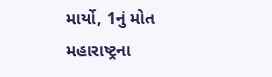માર્યો, 1નું મોત
મહારાષ્ટ્રના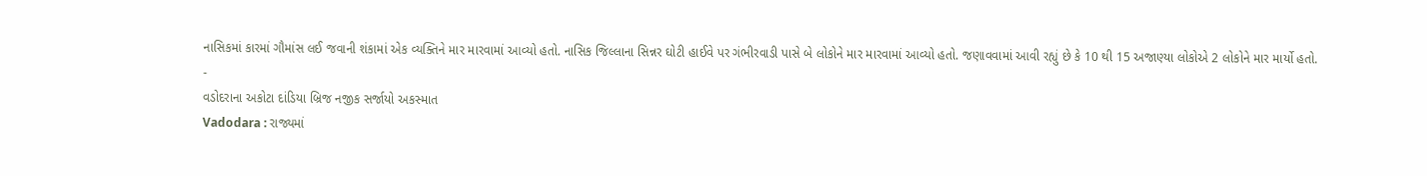નાસિકમાં કારમાં ગૌમાંસ લઈ જવાની શંકામાં એક વ્યક્તિને માર મારવામાં આવ્યો હતો. નાસિક જિલ્લાના સિન્નર ઘોટી હાઈવે પર ગંભીરવાડી પાસે બે લોકોને માર મારવામાં આવ્યો હતો. જણાવવામાં આવી રહ્યું છે કે 10 થી 15 અજાણ્યા લોકોએ 2 લોકોને માર માર્યો હતો.
-
વડોદરાના અકોટા દાંડિયા બ્રિજ નજીક સર્જાયો અકસ્માત
Vadodara : રાજ્યમાં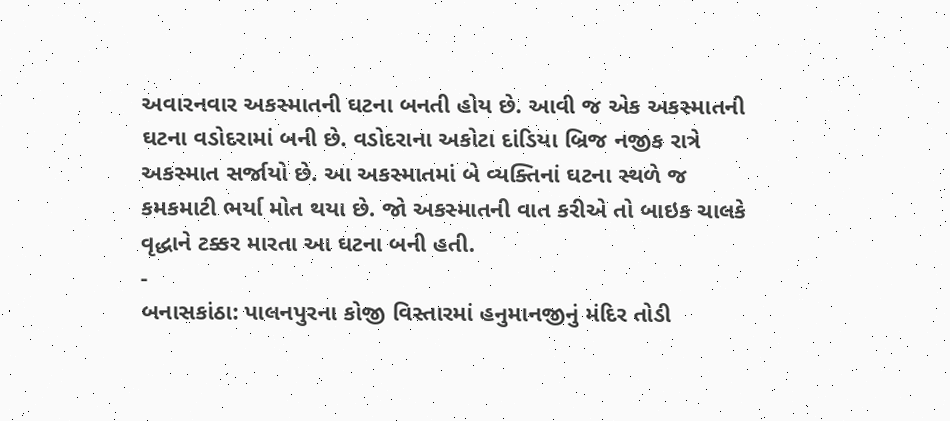અવારનવાર અકસ્માતની ઘટના બનતી હોય છે. આવી જ એક અકસ્માતની ઘટના વડોદરામાં બની છે. વડોદરાના અકોટા દાંડિયા બ્રિજ નજીક રાત્રે અકસ્માત સર્જાયો છે. આ અકસ્માતમાં બે વ્યક્તિનાં ઘટના સ્થળે જ કમકમાટી ભર્યા મોત થયા છે. જો અકસ્માતની વાત કરીએ તો બાઇક ચાલકે વૃદ્ધાને ટક્કર મારતા આ ઘટના બની હતી.
-
બનાસકાંઠા: પાલનપુરના કોજી વિસ્તારમાં હનુમાનજીનું મંદિર તોડી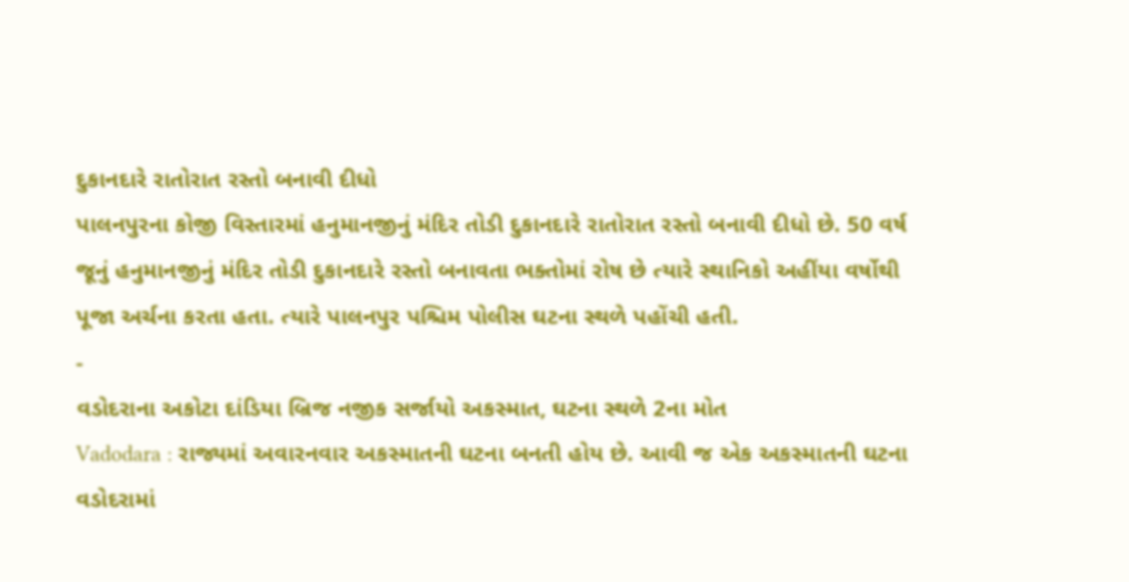દુકાનદારે રાતોરાત રસ્તો બનાવી દીધો
પાલનપુરના કોજી વિસ્તારમાં હનુમાનજીનું મંદિર તોડી દુકાનદારે રાતોરાત રસ્તો બનાવી દીધો છે. 50 વર્ષ જૂનું હનુમાનજીનું મંદિર તોડી દુકાનદારે રસ્તો બનાવતા ભક્તોમાં રોષ છે ત્યારે સ્થાનિકો અહીંયા વર્ષોથી પૂજા અર્ચના કરતા હતા. ત્યારે પાલનપુર પશ્ચિમ પોલીસ ઘટના સ્થળે પહોંચી હતી.
-
વડોદરાના અકોટા દાંડિયા બ્રિજ નજીક સર્જાયો અકસ્માત, ઘટના સ્થળે 2ના મોત
Vadodara : રાજ્યમાં અવારનવાર અકસ્માતની ઘટના બનતી હોય છે. આવી જ એક અકસ્માતની ઘટના વડોદરામાં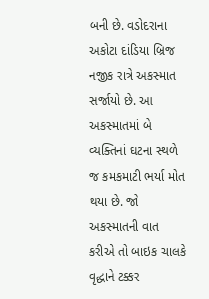બની છે. વડોદરાના અકોટા દાંડિયા બ્રિજ નજીક રાત્રે અકસ્માત સર્જાયો છે. આ અકસ્માતમાં બે વ્યક્તિનાં ઘટના સ્થળે જ કમકમાટી ભર્યા મોત થયા છે. જો અકસ્માતની વાત કરીએ તો બાઇક ચાલકે વૃદ્ધાને ટક્કર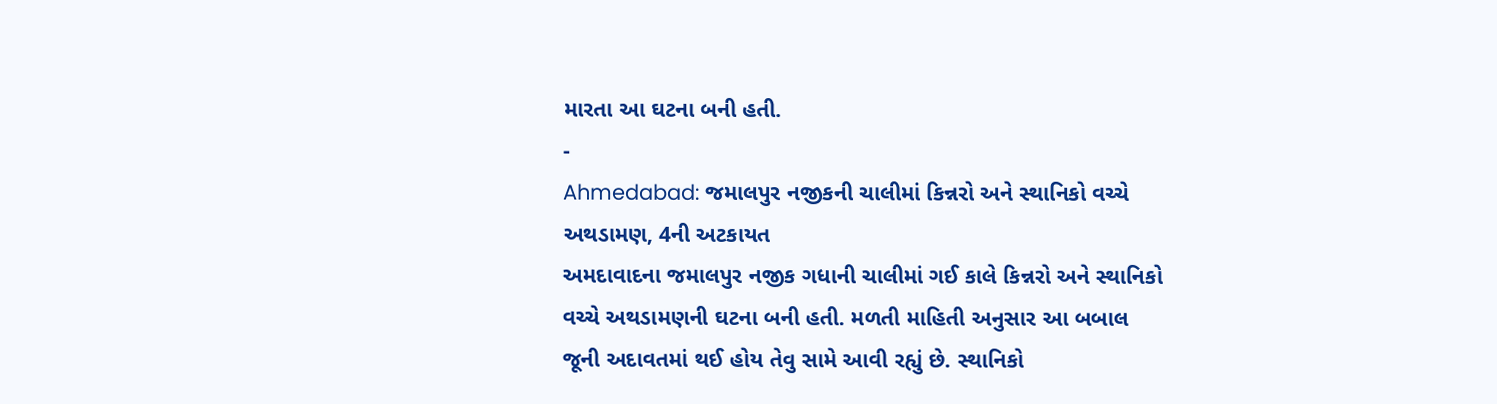મારતા આ ઘટના બની હતી.
-
Ahmedabad: જમાલપુર નજીકની ચાલીમાં કિન્નરો અને સ્થાનિકો વચ્ચે અથડામણ, 4ની અટકાયત
અમદાવાદના જમાલપુર નજીક ગધાની ચાલીમાં ગઈ કાલે કિન્નરો અને સ્થાનિકો વચ્ચે અથડામણની ઘટના બની હતી. મળતી માહિતી અનુસાર આ બબાલ જૂની અદાવતમાં થઈ હોય તેવુ સામે આવી રહ્યું છે. સ્થાનિકો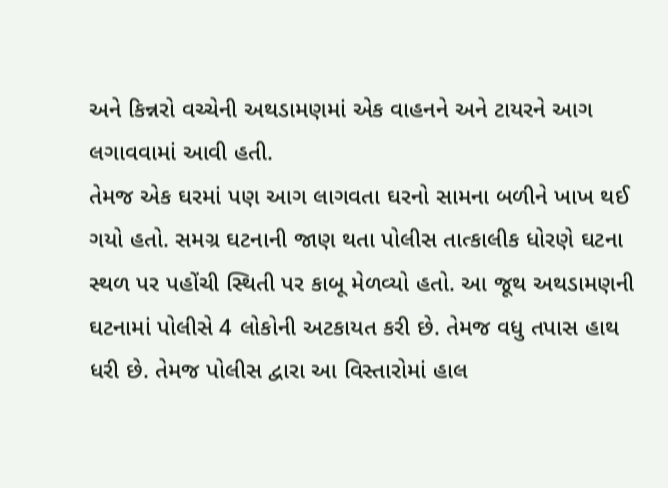અને કિન્નરો વચ્ચેની અથડામણમાં એક વાહનને અને ટાયરને આગ લગાવવામાં આવી હતી.
તેમજ એક ઘરમાં પણ આગ લાગવતા ઘરનો સામના બળીને ખાખ થઈ ગયો હતો. સમગ્ર ઘટનાની જાણ થતા પોલીસ તાત્કાલીક ધોરણે ઘટના સ્થળ પર પહોંચી સ્થિતી પર કાબૂ મેળવ્યો હતો. આ જૂથ અથડામણની ઘટનામાં પોલીસે 4 લોકોની અટકાયત કરી છે. તેમજ વધુ તપાસ હાથ ધરી છે. તેમજ પોલીસ દ્વારા આ વિસ્તારોમાં હાલ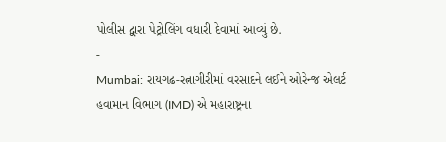પોલીસ દ્વારા પેટ્રોલિંગ વધારી દેવામાં આવ્યું છે.
-
Mumbai: રાયગઢ-રત્નાગીરીમાં વરસાદને લઈને ઓરેન્જ એલર્ટ
હવામાન વિભાગ (IMD) એ મહારાષ્ટ્રના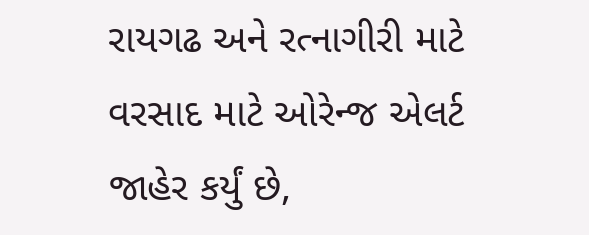રાયગઢ અને રત્નાગીરી માટે વરસાદ માટે ઓરેન્જ એલર્ટ જાહેર કર્યું છે,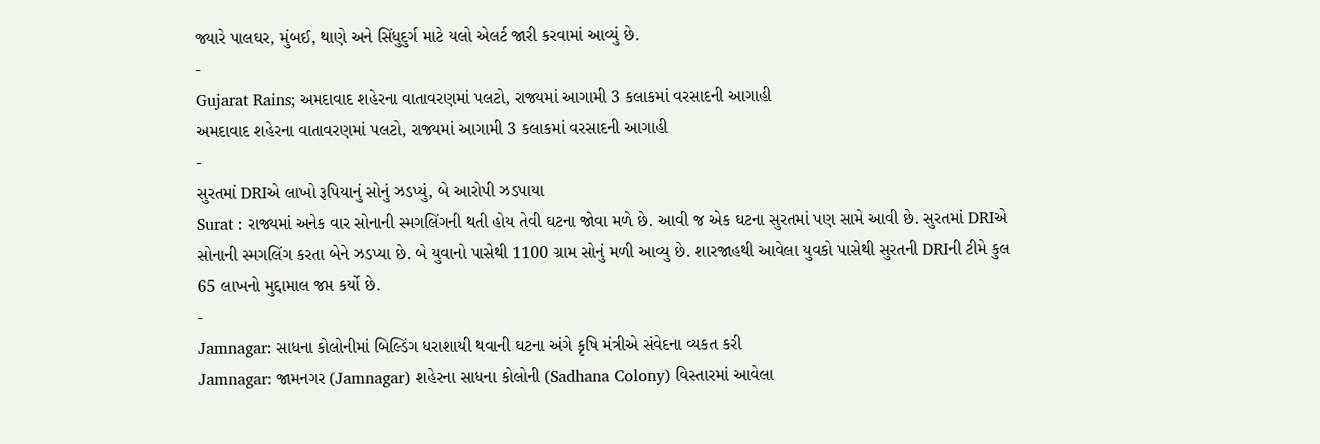જ્યારે પાલઘર, મુંબઈ, થાણે અને સિંધુદુર્ગ માટે યલો એલર્ટ જારી કરવામાં આવ્યું છે.
-
Gujarat Rains; અમદાવાદ શહેરના વાતાવરણમાં પલટો, રાજ્યમાં આગામી 3 કલાકમાં વરસાદની આગાહી
અમદાવાદ શહેરના વાતાવરણમાં પલટો, રાજ્યમાં આગામી 3 કલાકમાં વરસાદની આગાહી
-
સુરતમાં DRIએ લાખો રૂપિયાનું સોનું ઝડપ્યું, બે આરોપી ઝડપાયા
Surat : રાજ્યમાં અનેક વાર સોનાની સ્મગલિંગની થતી હોય તેવી ઘટના જોવા મળે છે. આવી જ એક ઘટના સુરતમાં પણ સામે આવી છે. સુરતમાં DRIએ સોનાની સ્મગલિંગ કરતા બેને ઝડપ્યા છે. બે યુવાનો પાસેથી 1100 ગ્રામ સોનું મળી આવ્યુ છે. શારજાહથી આવેલા યુવકો પાસેથી સુરતની DRIની ટીમે કુલ 65 લાખનો મુદ્દામાલ જપ્ત કર્યો છે.
-
Jamnagar: સાધના કોલોનીમાં બિલ્ડિંગ ધરાશાયી થવાની ઘટના અંગે કૃષિ મંત્રીએ સંવેદના વ્યકત કરી
Jamnagar: જામનગર (Jamnagar) શહેરના સાધના કોલોની (Sadhana Colony) વિસ્તારમાં આવેલા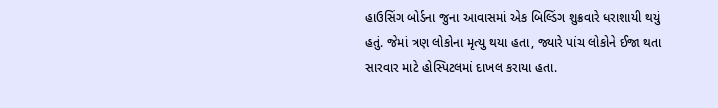હાઉસિંગ બોર્ડના જુના આવાસમાં એક બિલ્ડિંગ શુક્રવારે ધરાશાયી થયું હતું. જેમાં ત્રણ લોકોના મૃત્યુ થયા હતા, જ્યારે પાંચ લોકોને ઈજા થતા સારવાર માટે હોસ્પિટલમાં દાખલ કરાયા હતા.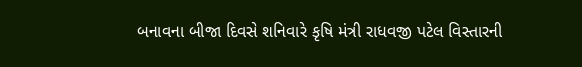બનાવના બીજા દિવસે શનિવારે કૃષિ મંત્રી રાધવજી પટેલ વિસ્તારની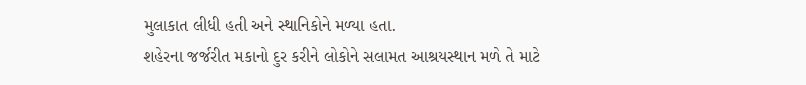મુલાકાત લીધી હતી અને સ્થાનિકોને મળ્યા હતા.
શહેરના જર્જરીત મકાનો દુર કરીને લોકોને સલામત આશ્રયસ્થાન મળે તે માટે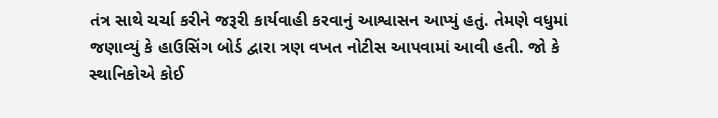તંત્ર સાથે ચર્ચા કરીને જરૂરી કાર્યવાહી કરવાનું આશ્વાસન આપ્યું હતું. તેમણે વધુમાં જણાવ્યું કે હાઉસિંગ બોર્ડ દ્વારા ત્રણ વખત નોટીસ આપવામાં આવી હતી. જો કે સ્થાનિકોએ કોઈ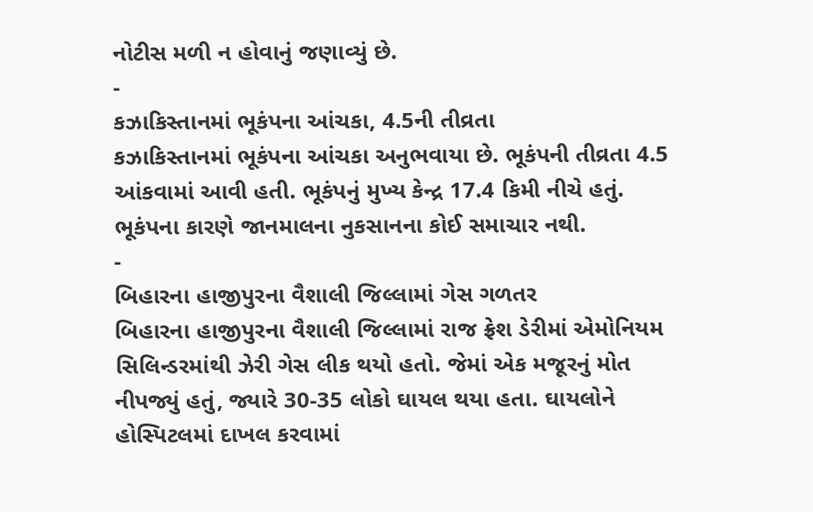નોટીસ મળી ન હોવાનું જણાવ્યું છે.
-
કઝાકિસ્તાનમાં ભૂકંપના આંચકા, 4.5ની તીવ્રતા
કઝાકિસ્તાનમાં ભૂકંપના આંચકા અનુભવાયા છે. ભૂકંપની તીવ્રતા 4.5 આંકવામાં આવી હતી. ભૂકંપનું મુખ્ય કેન્દ્ર 17.4 કિમી નીચે હતું. ભૂકંપના કારણે જાનમાલના નુકસાનના કોઈ સમાચાર નથી.
-
બિહારના હાજીપુરના વૈશાલી જિલ્લામાં ગેસ ગળતર
બિહારના હાજીપુરના વૈશાલી જિલ્લામાં રાજ ફ્રેશ ડેરીમાં એમોનિયમ સિલિન્ડરમાંથી ઝેરી ગેસ લીક થયો હતો. જેમાં એક મજૂરનું મોત નીપજ્યું હતું, જ્યારે 30-35 લોકો ઘાયલ થયા હતા. ઘાયલોને હોસ્પિટલમાં દાખલ કરવામાં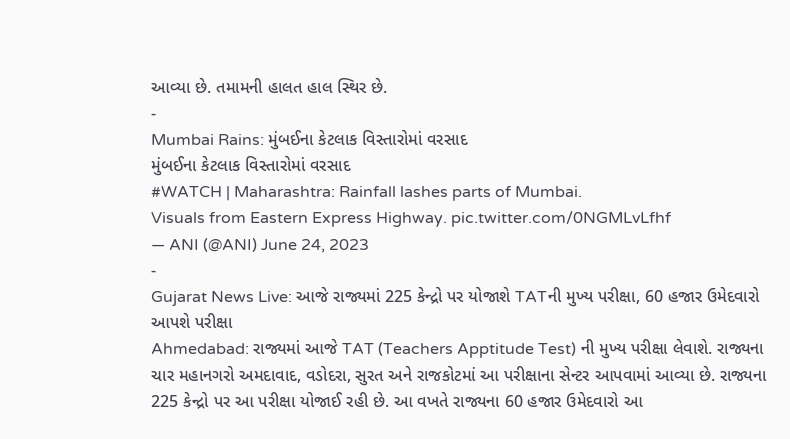આવ્યા છે. તમામની હાલત હાલ સ્થિર છે.
-
Mumbai Rains: મુંબઈના કેટલાક વિસ્તારોમાં વરસાદ
મુંબઈના કેટલાક વિસ્તારોમાં વરસાદ
#WATCH | Maharashtra: Rainfall lashes parts of Mumbai.
Visuals from Eastern Express Highway. pic.twitter.com/0NGMLvLfhf
— ANI (@ANI) June 24, 2023
-
Gujarat News Live: આજે રાજ્યમાં 225 કેન્દ્રો પર યોજાશે TATની મુખ્ય પરીક્ષા, 60 હજાર ઉમેદવારો આપશે પરીક્ષા
Ahmedabad: રાજ્યમાં આજે TAT (Teachers Apptitude Test) ની મુખ્ય પરીક્ષા લેવાશે. રાજ્યના ચાર મહાનગરો અમદાવાદ, વડોદરા, સુરત અને રાજકોટમાં આ પરીક્ષાના સેન્ટર આપવામાં આવ્યા છે. રાજ્યના 225 કેન્દ્રો પર આ પરીક્ષા યોજાઈ રહી છે. આ વખતે રાજ્યના 60 હજાર ઉમેદવારો આ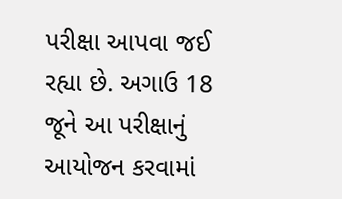પરીક્ષા આપવા જઈ રહ્યા છે. અગાઉ 18 જૂને આ પરીક્ષાનું આયોજન કરવામાં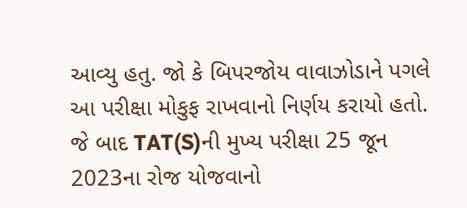આવ્યુ હતુ. જો કે બિપરજોય વાવાઝોડાને પગલે આ પરીક્ષા મોકુફ રાખવાનો નિર્ણય કરાયો હતો. જે બાદ TAT(S)ની મુખ્ય પરીક્ષા 25 જૂન 2023ના રોજ યોજવાનો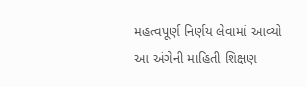મહત્વપૂર્ણ નિર્ણય લેવામાં આવ્યો આ અંગેની માહિતી શિક્ષણ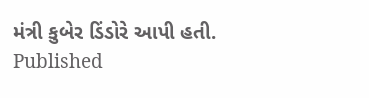મંત્રી કુબેર ડિંડોરે આપી હતી.
Published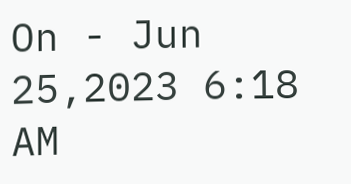On - Jun 25,2023 6:18 AM